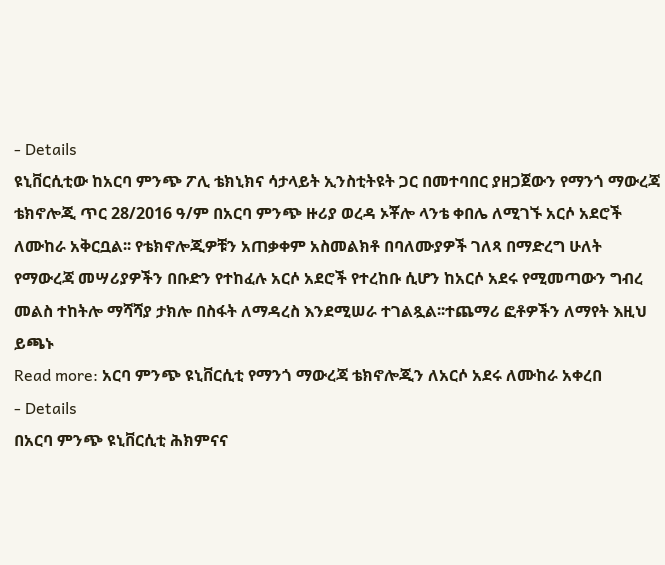- Details
ዩኒቨርሲቲው ከአርባ ምንጭ ፖሊ ቴክኒክና ሳታላይት ኢንስቲትዩት ጋር በመተባበር ያዘጋጀውን የማንጎ ማውረጃ ቴክኖሎጂ ጥር 28/2016 ዓ/ም በአርባ ምንጭ ዙሪያ ወረዳ ኦቾሎ ላንቴ ቀበሌ ለሚገኙ አርሶ አደሮች ለሙከራ አቅርቧል፡፡ የቴክኖሎጂዎቹን አጠቃቀም አስመልክቶ በባለሙያዎች ገለጻ በማድረግ ሁለት የማውረጃ መሣሪያዎችን በቡድን የተከፈሉ አርሶ አደሮች የተረከቡ ሲሆን ከአርሶ አደሩ የሚመጣውን ግብረ መልስ ተከትሎ ማሻሻያ ታክሎ በስፋት ለማዳረስ እንደሚሠራ ተገልጿል፡፡ተጨማሪ ፎቶዎችን ለማየት እዚህ ይጫኑ
Read more: አርባ ምንጭ ዩኒቨርሲቲ የማንጎ ማውረጃ ቴክኖሎጂን ለአርሶ አደሩ ለሙከራ አቀረበ
- Details
በአርባ ምንጭ ዩኒቨርሲቲ ሕክምናና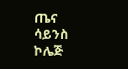ጤና ሳይንስ ኮሌጅ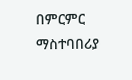በምርምር ማስተባበሪያ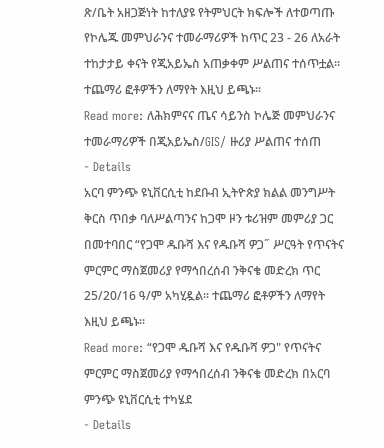ጽ/ቤት አዘጋጅነት ከተለያዩ የትምህርት ክፍሎች ለተወጣጡ የኮሌጁ መምህራንና ተመራማሪዎች ከጥር 23 - 26 ለአራት ተከታታይ ቀናት የጂአይኤስ አጠቃቀም ሥልጠና ተሰጥቷል፡፡ ተጨማሪ ፎቶዎችን ለማየት እዚህ ይጫኑ፡፡
Read more: ለሕክምናና ጤና ሳይንስ ኮሌጅ መምህራንና ተመራማሪዎች በጂአይኤስ/GIS/ ዙሪያ ሥልጠና ተሰጠ
- Details
አርባ ምንጭ ዩኒቨርሲቲ ከደቡብ ኢትዮጵያ ክልል መንግሥት ቅርስ ጥበቃ ባለሥልጣንና ከጋሞ ዞን ቱሪዝም መምሪያ ጋር በመተባበር “የጋሞ ዱቡሻ እና የዱቡሻ ዎጋ˝ ሥርዓት የጥናትና ምርምር ማስጀመሪያ የማኅበረሰብ ንቅናቄ መድረክ ጥር 25/20/16 ዓ/ም አካሂዷል፡፡ ተጨማሪ ፎቶዎችን ለማየት እዚህ ይጫኑ፡፡
Read more: “የጋሞ ዱቡሻ እና የዱቡሻ ዎጋ" የጥናትና ምርምር ማስጀመሪያ የማኅበረሰብ ንቅናቄ መድረክ በአርባ ምንጭ ዩኒቨርሲቲ ተካሄደ
- Details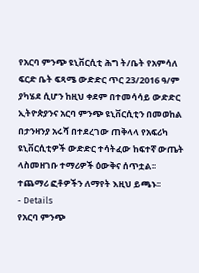የአርባ ምንጭ ዩኒቨርሲቲ ሕግ ት/ቤት የአምሳለ ፍርድ ቤት ፍጻሜ ውድድር ጥር 23/2016 ዓ/ም ያካሄደ ሲሆን ከዚህ ቀደም በተመሳሳይ ውድድር ኢትዮጵያንና አርባ ምንጭ ዩኒቨርሲቲን በመወከል በታንዛንያ አሩሻ በተደረገው ጠቅላላ የአፍሪካ ዩኒቨርሲቲዎች ውድድር ተሳትፈው ከፍተኛ ውጤት ላስመዘገቡ ተማሪዎች ዕውቅና ሰጥቷል፡፡ ተጨማሪ ፎቶዎችን ለማየት እዚህ ይጫኑ፡፡
- Details
የአርባ ምንጭ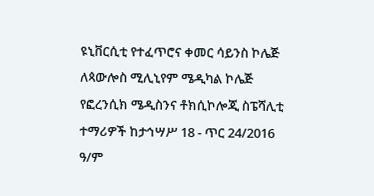ዩኒቨርሲቲ የተፈጥሮና ቀመር ሳይንስ ኮሌጅ ለጳውሎስ ሚሊኒየም ሜዲካል ኮሌጅ የፎረንሲክ ሜዲስንና ቶክሲኮሎጂ ስፔሻሊቲ ተማሪዎች ከታኅሣሥ 18 - ጥር 24/2016 ዓ/ም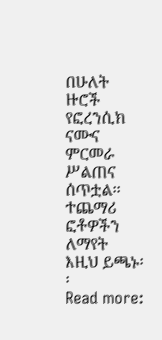በሁለት ዙሮች የፎረንሲክ ናሙና ምርመራ ሥልጠና ሰጥቷል፡፡ ተጨማሪ ፎቶዎችን ለማየት እዚህ ይጫኑ፡፡
Read more: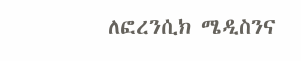ለፎረንሲክ ሜዲስንና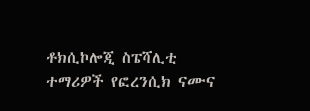ቶክሲኮሎጂ ስፔሻሊቲ ተማሪዎች የፎረንሲክ ናሙና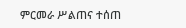ምርመራ ሥልጠና ተሰጠ